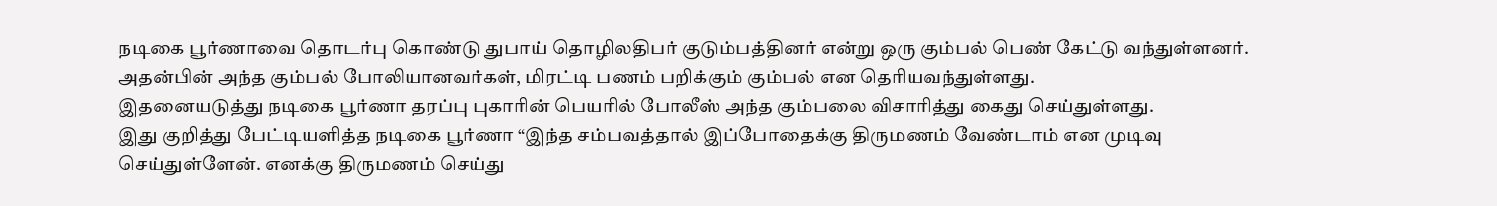நடிகை பூர்ணாவை தொடர்பு கொண்டு துபாய் தொழிலதிபர் குடும்பத்தினர் என்று ஒரு கும்பல் பெண் கேட்டு வந்துள்ளனர். அதன்பின் அந்த கும்பல் போலியானவர்கள், மிரட்டி பணம் பறிக்கும் கும்பல் என தெரியவந்துள்ளது.
இதனையடுத்து நடிகை பூர்ணா தரப்பு புகாரின் பெயரில் போலீஸ் அந்த கும்பலை விசாரித்து கைது செய்துள்ளது.
இது குறித்து பேட்டியளித்த நடிகை பூர்ணா “இந்த சம்பவத்தால் இப்போதைக்கு திருமணம் வேண்டாம் என முடிவு செய்துள்ளேன். எனக்கு திருமணம் செய்து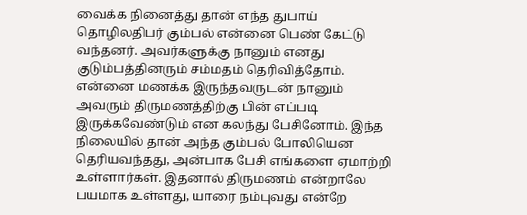வைக்க நினைத்து தான் எந்த துபாய் தொழிலதிபர் கும்பல் என்னை பெண் கேட்டு வந்தனர். அவர்களுக்கு நானும் எனது குடும்பத்தினரும் சம்மதம் தெரிவித்தோம்.
என்னை மணக்க இருந்தவருடன் நானும் அவரும் திருமணத்திற்கு பின் எப்படி இருக்கவேண்டும் என கலந்து பேசினோம். இந்த நிலையில் தான் அந்த கும்பல் போலியென தெரியவந்தது, அன்பாக பேசி எங்களை ஏமாற்றி உள்ளார்கள். இதனால் திருமணம் என்றாலே பயமாக உள்ளது, யாரை நம்புவது என்றே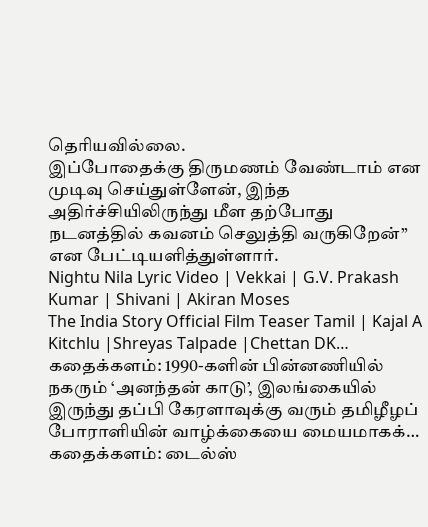தெரியவில்லை.
இப்போதைக்கு திருமணம் வேண்டாம் என முடிவு செய்துள்ளேன், இந்த அதிர்ச்சியிலிருந்து மீள தற்போது நடனத்தில் கவனம் செலுத்தி வருகிறேன்” என பேட்டியளித்துள்ளார்.
Nightu Nila Lyric Video | Vekkai | G.V. Prakash Kumar | Shivani | Akiran Moses
The India Story Official Film Teaser Tamil | Kajal A Kitchlu |Shreyas Talpade |Chettan DK…
கதைக்களம்: 1990-களின் பின்னணியில் நகரும் ‘அனந்தன் காடு’, இலங்கையில் இருந்து தப்பி கேரளாவுக்கு வரும் தமிழீழப் போராளியின் வாழ்க்கையை மையமாகக்…
கதைக்களம்: டைல்ஸ்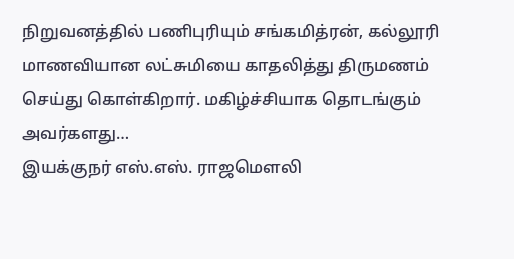நிறுவனத்தில் பணிபுரியும் சங்கமித்ரன், கல்லூரி மாணவியான லட்சுமியை காதலித்து திருமணம் செய்து கொள்கிறார். மகிழ்ச்சியாக தொடங்கும் அவர்களது…
இயக்குநர் எஸ்.எஸ். ராஜமௌலி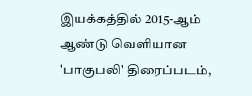இயக்கத்தில் 2015-ஆம் ஆண்டு வெளியான 'பாகுபலி' திரைப்படம்,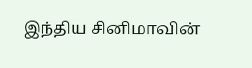இந்திய சினிமாவின்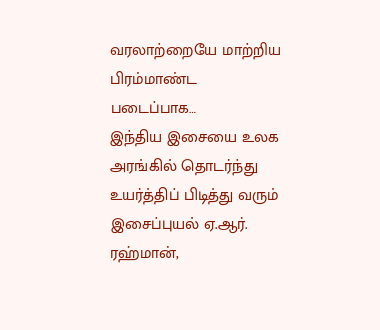வரலாற்றையே மாற்றிய பிரம்மாண்ட படைப்பாக…
இந்திய இசையை உலக அரங்கில் தொடர்ந்து உயர்த்திப் பிடித்து வரும் இசைப்புயல் ஏ.ஆர். ரஹ்மான்,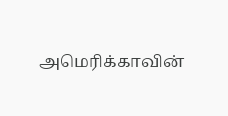அமெரிக்காவின்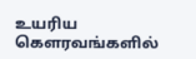உயரிய கௌரவங்களில்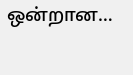ஒன்றான…